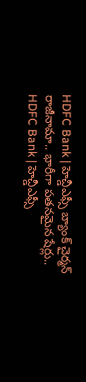HDFC Bank | హెచ్డీఎఫ్సీ బ్యాంక్ చైర్మన్ రాజీనామా.. భారీగా పతనమైన షేర్లు..
HDFC Bank | హెచ్డీఎఫ్సీ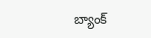బ్యాంక్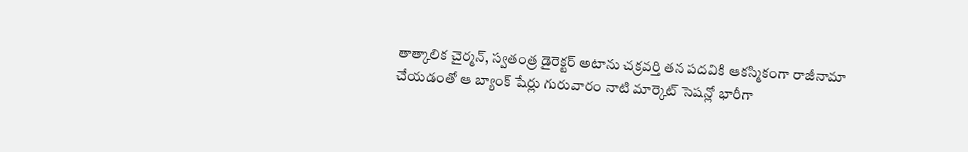తాత్కాలిక చైర్మన్, స్వతంత్ర డైరెక్టర్ అటాను చక్రవర్తి తన పదవికి ఆకస్మికంగా రాజీనామా చేయడంతో ఆ బ్యాంక్ షేర్లు గురువారం నాటి మార్కెట్ సెషన్లో భారీగా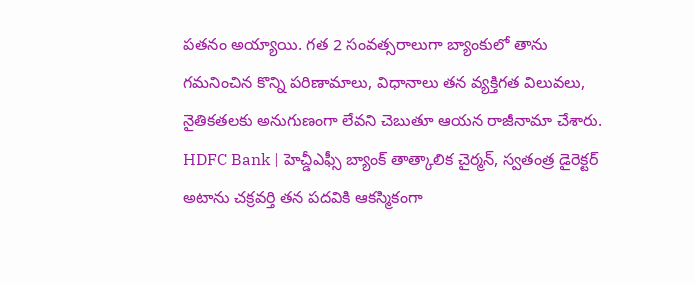పతనం అయ్యాయి. గత 2 సంవత్సరాలుగా బ్యాంకులో తాను గమనించిన కొన్ని పరిణామాలు, విధానాలు తన వ్యక్తిగత విలువలు, నైతికతలకు అనుగుణంగా లేవని చెబుతూ ఆయన రాజీనామా చేశారు.
HDFC Bank | హెచ్డీఎఫ్సీ బ్యాంక్ తాత్కాలిక చైర్మన్, స్వతంత్ర డైరెక్టర్ అటాను చక్రవర్తి తన పదవికి ఆకస్మికంగా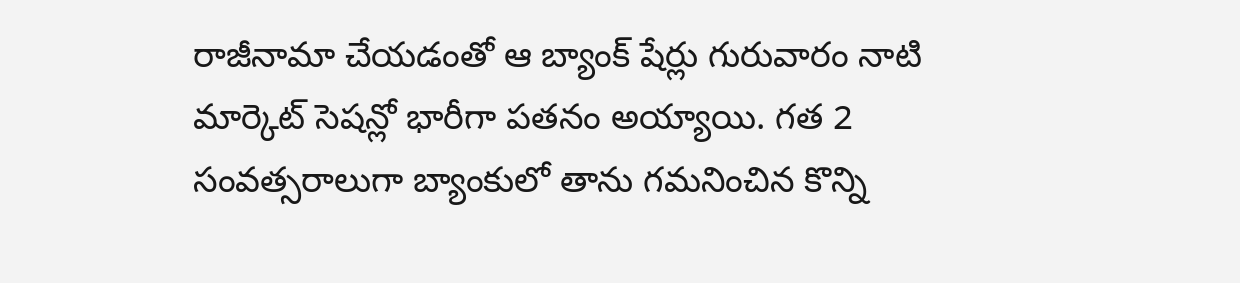రాజీనామా చేయడంతో ఆ బ్యాంక్ షేర్లు గురువారం నాటి మార్కెట్ సెషన్లో భారీగా పతనం అయ్యాయి. గత 2 సంవత్సరాలుగా బ్యాంకులో తాను గమనించిన కొన్ని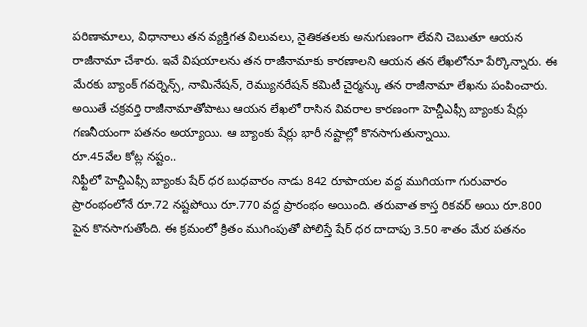పరిణామాలు, విధానాలు తన వ్యక్తిగత విలువలు, నైతికతలకు అనుగుణంగా లేవని చెబుతూ ఆయన రాజీనామా చేశారు. ఇవే విషయాలను తన రాజీనామాకు కారణాలని ఆయన తన లేఖలోనూ పేర్కొన్నారు. ఈ మేరకు బ్యాంక్ గవర్నెన్స్, నామినేషన్, రెమ్యునరేషన్ కమిటీ చైర్మన్కు తన రాజీనామా లేఖను పంపించారు. అయితే చక్రవర్తి రాజీనామాతోపాటు ఆయన లేఖలో రాసిన వివరాల కారణంగా హెచ్డీఎఫ్సీ బ్యాంకు షేర్లు గణనీయంగా పతనం అయ్యాయి. ఆ బ్యాంకు షేర్లు భారీ నష్టాల్లో కొనసాగుతున్నాయి.
రూ.45వేల కోట్ల నష్టం..
నిఫ్టీలో హెచ్డీఎఫ్సీ బ్యాంకు షేర్ ధర బుధవారం నాడు 842 రూపాయల వద్ద ముగియగా గురువారం ప్రారంభంలోనే రూ.72 నష్టపోయి రూ.770 వద్ద ప్రారంభం అయింది. తరువాత కాస్త రికవర్ అయి రూ.800 పైన కొనసాగుతోంది. ఈ క్రమంలో క్రితం ముగింపుతో పోలిస్తే షేర్ ధర దాదాపు 3.50 శాతం మేర పతనం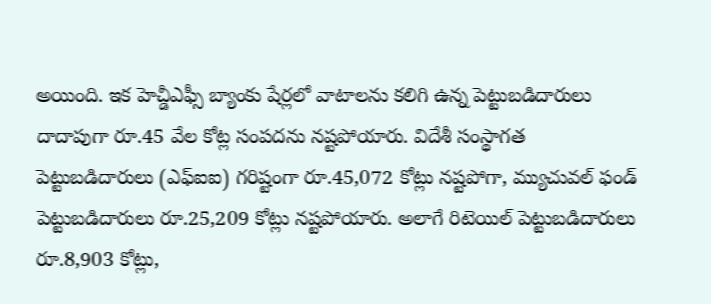అయింది. ఇక హెచ్డీఎఫ్సీ బ్యాంకు షేర్లలో వాటాలను కలిగి ఉన్న పెట్టుబడిదారులు దాదాపుగా రూ.45 వేల కోట్ల సంపదను నష్టపోయారు. విదేశీ సంస్థాగత పెట్టుబడిదారులు (ఎఫ్ఐఐ) గరిష్టంగా రూ.45,072 కోట్లు నష్టపోగా, మ్యుచువల్ ఫండ్ పెట్టుబడిదారులు రూ.25,209 కోట్లు నష్టపోయారు. అలాగే రిటెయిల్ పెట్టుబడిదారులు రూ.8,903 కోట్లు,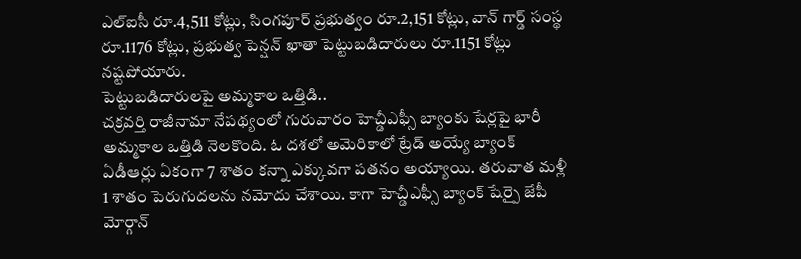ఎల్ఐసీ రూ.4,511 కోట్లు, సింగపూర్ ప్రభుత్వం రూ.2,151 కోట్లు, వాన్ గార్డ్ సంస్థ రూ.1176 కోట్లు, ప్రభుత్వ పెన్షన్ ఖాతా పెట్టుబడిదారులు రూ.1151 కోట్లు నష్టపోయారు.
పెట్టుబడిదారులపై అమ్మకాల ఒత్తిడి..
చక్రవర్తి రాజీనామా నేపథ్యంలో గురువారం హెచ్డీఎఫ్సీ బ్యాంకు షేర్లపై భారీ అమ్మకాల ఒత్తిడి నెలకొంది. ఓ దశలో అమెరికాలో ట్రేడ్ అయ్యే బ్యాంక్ ఏడీఆర్లు ఏకంగా 7 శాతం కన్నా ఎక్కువగా పతనం అయ్యాయి. తరువాత మళ్లీ 1 శాతం పెరుగుదలను నమోదు చేశాయి. కాగా హెచ్డీఎఫ్సీ బ్యాంక్ షేర్పై జేపీ మోర్గాన్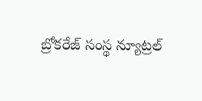బ్రోకరేజ్ సంస్థ న్యూట్రల్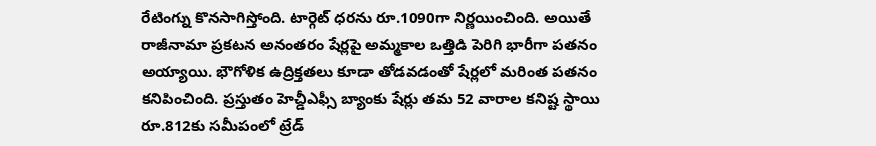రేటింగ్ను కొనసాగిస్తోంది. టార్గెట్ ధరను రూ.1090గా నిర్ణయించింది. అయితే రాజీనామా ప్రకటన అనంతరం షేర్లపై అమ్మకాల ఒత్తిడి పెరిగి భారీగా పతనం అయ్యాయి. భౌగోళిక ఉద్రిక్తతలు కూడా తోడవడంతో షేర్లలో మరింత పతనం కనిపించింది. ప్రస్తుతం హెచ్డీఎఫ్సీ బ్యాంకు షేర్లు తమ 52 వారాల కనిష్ట స్థాయి రూ.812కు సమీపంలో ట్రేడ్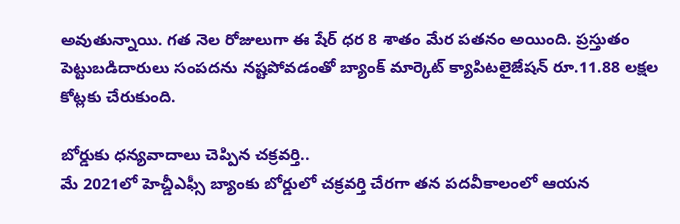అవుతున్నాయి. గత నెల రోజులుగా ఈ షేర్ ధర 8 శాతం మేర పతనం అయింది. ప్రస్తుతం పెట్టుబడిదారులు సంపదను నష్టపోవడంతో బ్యాంక్ మార్కెట్ క్యాపిటలైజేషన్ రూ.11.88 లక్షల కోట్లకు చేరుకుంది.

బోర్డుకు ధన్యవాదాలు చెప్పిన చక్రవర్తి..
మే 2021లో హెచ్డీఎఫ్సీ బ్యాంకు బోర్డులో చక్రవర్తి చేరగా తన పదవీకాలంలో ఆయన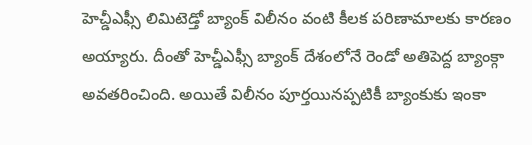హెచ్డీఎఫ్సీ లిమిటెడ్తో బ్యాంక్ విలీనం వంటి కీలక పరిణామాలకు కారణం అయ్యారు. దీంతో హెచ్డీఎఫ్సీ బ్యాంక్ దేశంలోనే రెండో అతిపెద్ద బ్యాంక్గా అవతరించింది. అయితే విలీనం పూర్తయినప్పటికీ బ్యాంకుకు ఇంకా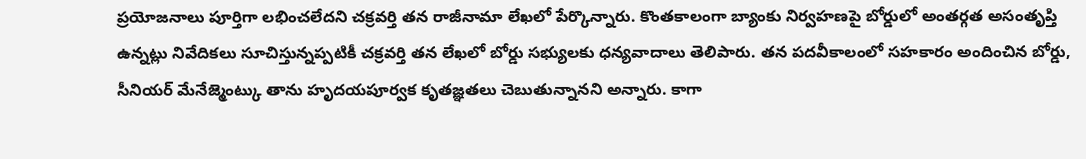ప్రయోజనాలు పూర్తిగా లభించలేదని చక్రవర్తి తన రాజీనామా లేఖలో పేర్కొన్నారు. కొంతకాలంగా బ్యాంకు నిర్వహణపై బోర్డులో అంతర్గత అసంతృప్తి ఉన్నట్లు నివేదికలు సూచిస్తున్నప్పటికీ చక్రవర్తి తన లేఖలో బోర్డు సభ్యులకు ధన్యవాదాలు తెలిపారు. తన పదవీకాలంలో సహకారం అందించిన బోర్డు, సీనియర్ మేనేజ్మెంట్కు తాను హృదయపూర్వక కృతజ్ఞతలు చెబుతున్నానని అన్నారు. కాగా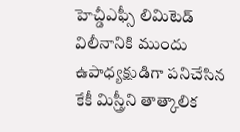హెచ్డీఎఫ్సీ లిమిటెడ్ విలీనానికి ముందు ఉపాధ్యక్షుడిగా పనిచేసిన కేకీ మిస్త్రీని తాత్కాలిక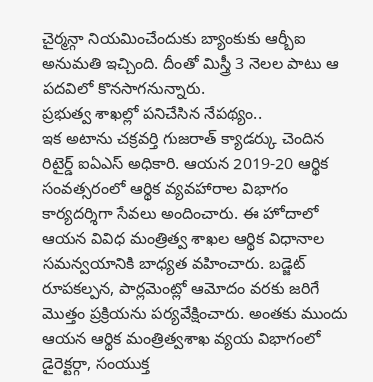చైర్మన్గా నియమించేందుకు బ్యాంకుకు ఆర్బీఐ అనుమతి ఇచ్చింది. దీంతో మిస్త్రీ 3 నెలల పాటు ఆ పదవిలో కొనసాగనున్నారు.
ప్రభుత్వ శాఖల్లో పనిచేసిన నేపథ్యం..
ఇక అటాను చక్రవర్తి గుజరాత్ క్యాడర్కు చెందిన రిటైర్డ్ ఐఏఎస్ అధికారి. ఆయన 2019-20 ఆర్థిక సంవత్సరంలో ఆర్థిక వ్యవహారాల విభాగం కార్యదర్శిగా సేవలు అందించారు. ఈ హోదాలో ఆయన వివిధ మంత్రిత్వ శాఖల ఆర్థిక విధానాల సమన్వయానికి బాధ్యత వహించారు. బడ్జెట్ రూపకల్పన, పార్లమెంట్లో ఆమోదం వరకు జరిగే మొత్తం ప్రక్రియను పర్యవేక్షించారు. అంతకు ముందు ఆయన ఆర్థిక మంత్రిత్వశాఖ వ్యయ విభాగంలో డైరెక్టర్గా, సంయుక్త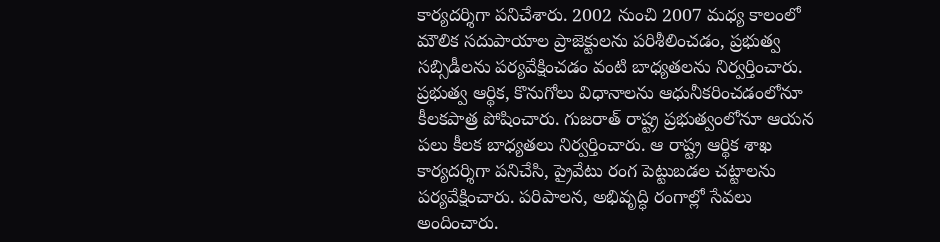కార్యదర్శిగా పనిచేశారు. 2002 నుంచి 2007 మధ్య కాలంలో మౌలిక సదుపాయాల ప్రాజెక్టులను పరిశీలించడం, ప్రభుత్వ సబ్సిడీలను పర్యవేక్షించడం వంటి బాధ్యతలను నిర్వర్తించారు. ప్రభుత్వ ఆర్థిక, కొనుగోలు విధానాలను ఆధునీకరించడంలోనూ కీలకపాత్ర పోషించారు. గుజరాత్ రాష్ట్ర ప్రభుత్వంలోనూ ఆయన పలు కీలక బాధ్యతలు నిర్వర్తించారు. ఆ రాష్ట్ర ఆర్థిక శాఖ కార్యదర్శిగా పనిచేసి, ప్రైవేటు రంగ పెట్టుబడల చట్టాలను పర్యవేక్షించారు. పరిపాలన, అభివృద్ధి రంగాల్లో సేవలు అందించారు.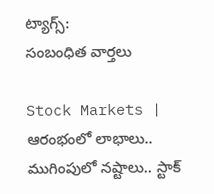ట్యాగ్స్:
సంబంధిత వార్తలు

Stock Markets | ఆరంభంలో లాభాలు.. ముగింపులో నష్టాలు.. స్టాక్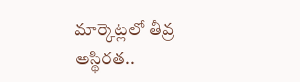మార్కెట్లలో తీవ్ర అస్థిరత..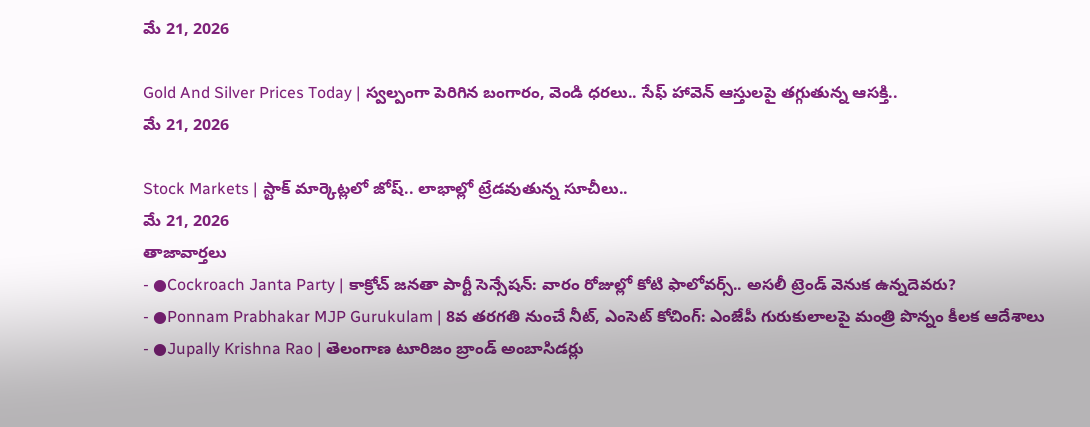మే 21, 2026

Gold And Silver Prices Today | స్వల్పంగా పెరిగిన బంగారం, వెండి ధరలు.. సేఫ్ హావెన్ ఆస్తులపై తగ్గుతున్న ఆసక్తి..
మే 21, 2026

Stock Markets | స్టాక్ మార్కెట్లలో జోష్.. లాభాల్లో ట్రేడవుతున్న సూచీలు..
మే 21, 2026
తాజావార్తలు
- ●Cockroach Janta Party | కాక్రోచ్ జనతా పార్టీ సెన్సేషన్: వారం రోజుల్లో కోటి ఫాలోవర్స్.. అసలీ ట్రెండ్ వెనుక ఉన్నదెవరు?
- ●Ponnam Prabhakar MJP Gurukulam | 8వ తరగతి నుంచే నీట్, ఎంసెట్ కోచింగ్: ఎంజేపీ గురుకులాలపై మంత్రి పొన్నం కీలక ఆదేశాలు
- ●Jupally Krishna Rao | తెలంగాణ టూరిజం బ్రాండ్ అంబాసిడర్లు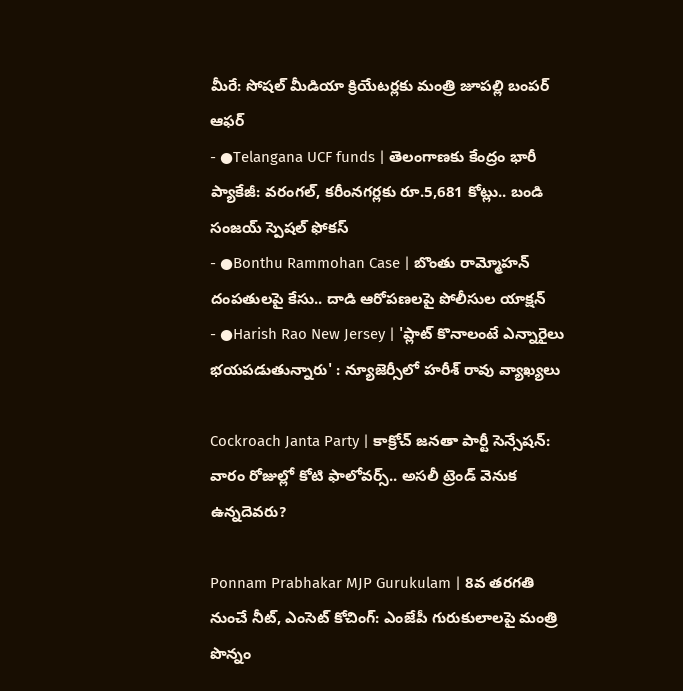మీరే: సోషల్ మీడియా క్రియేటర్లకు మంత్రి జూపల్లి బంపర్ ఆఫర్
- ●Telangana UCF funds | తెలంగాణకు కేంద్రం భారీ ప్యాకేజీ: వరంగల్, కరీంనగర్లకు రూ.5,681 కోట్లు.. బండి సంజయ్ స్పెషల్ ఫోకస్
- ●Bonthu Rammohan Case | బొంతు రామ్మోహన్ దంపతులపై కేసు.. దాడి ఆరోపణలపై పోలీసుల యాక్షన్
- ●Harish Rao New Jersey | 'ప్లాట్ కొనాలంటే ఎన్నారైలు భయపడుతున్నారు' : న్యూజెర్సీలో హరీశ్ రావు వ్యాఖ్యలు

Cockroach Janta Party | కాక్రోచ్ జనతా పార్టీ సెన్సేషన్: వారం రోజుల్లో కోటి ఫాలోవర్స్.. అసలీ ట్రెండ్ వెనుక ఉన్నదెవరు?

Ponnam Prabhakar MJP Gurukulam | 8వ తరగతి నుంచే నీట్, ఎంసెట్ కోచింగ్: ఎంజేపీ గురుకులాలపై మంత్రి పొన్నం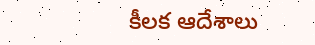కీలక ఆదేశాలు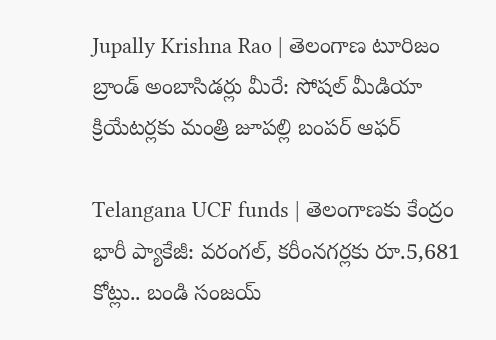Jupally Krishna Rao | తెలంగాణ టూరిజం బ్రాండ్ అంబాసిడర్లు మీరే: సోషల్ మీడియా క్రియేటర్లకు మంత్రి జూపల్లి బంపర్ ఆఫర్

Telangana UCF funds | తెలంగాణకు కేంద్రం భారీ ప్యాకేజీ: వరంగల్, కరీంనగర్లకు రూ.5,681 కోట్లు.. బండి సంజయ్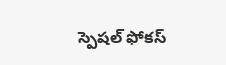స్పెషల్ ఫోకస్